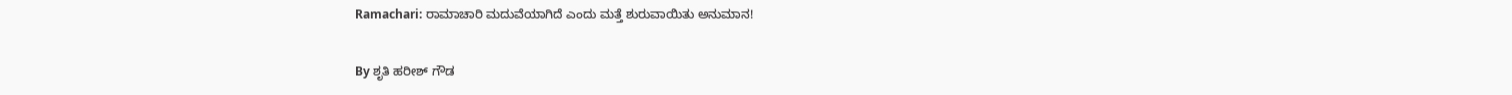Ramachari: ರಾಮಾಚಾರಿ ಮದುವೆಯಾಗಿದೆ ಎಂದು ಮತ್ತೆ ಶುರುವಾಯಿತು ಅನುಮಾನ!

By ಶೃತಿ ಹರೀಶ್ ಗೌಡ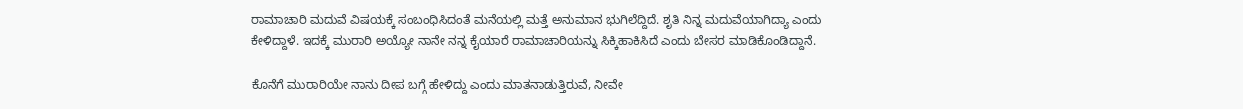ರಾಮಾಚಾರಿ ಮದುವೆ ವಿಷಯಕ್ಕೆ ಸಂಬಂಧಿಸಿದಂತೆ ಮನೆಯಲ್ಲಿ ಮತ್ತೆ ಅನುಮಾನ ಭುಗಿಲೆದ್ದಿದೆ. ಶೃತಿ ನಿನ್ನ ಮದುವೆಯಾಗಿದ್ಯಾ ಎಂದು ಕೇಳಿದ್ದಾಳೆ. ಇದಕ್ಕೆ ಮುರಾರಿ ಅಯ್ಯೋ ನಾನೇ ನನ್ನ ಕೈಯಾರೆ ರಾಮಾಚಾರಿಯನ್ನು ಸಿಕ್ಕಿಹಾಕಿಸಿದೆ ಎಂದು ಬೇಸರ ಮಾಡಿಕೊಂಡಿದ್ದಾನೆ.

ಕೊನೆಗೆ ಮುರಾರಿಯೇ ನಾನು ದೀಪ ಬಗ್ಗೆ ಹೇಳಿದ್ದು ಎಂದು ಮಾತನಾಡುತ್ತಿರುವೆ, ನೀವೇ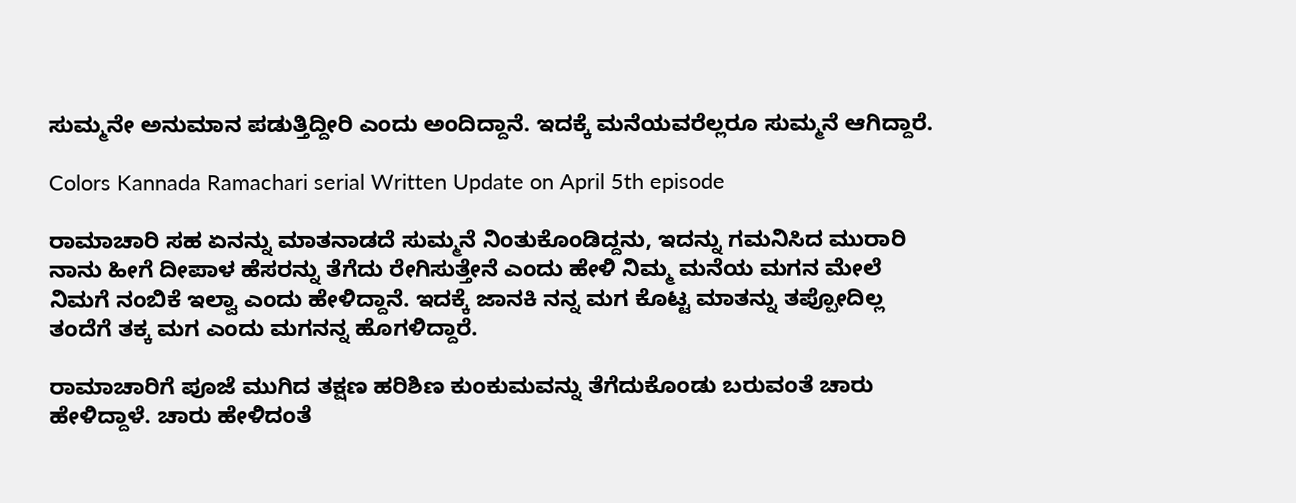ಸುಮ್ಮನೇ ಅನುಮಾನ ಪಡುತ್ತಿದ್ದೀರಿ ಎಂದು ಅಂದಿದ್ದಾನೆ. ಇದಕ್ಕೆ ಮನೆಯವರೆಲ್ಲರೂ ಸುಮ್ಮನೆ ಆಗಿದ್ದಾರೆ.

Colors Kannada Ramachari serial Written Update on April 5th episode

ರಾಮಾಚಾರಿ ಸಹ ಏನನ್ನು ಮಾತನಾಡದೆ ಸುಮ್ಮನೆ ನಿಂತುಕೊಂಡಿದ್ದನು, ಇದನ್ನು ಗಮನಿಸಿದ ಮುರಾರಿ ನಾನು ಹೀಗೆ ದೀಪಾಳ ಹೆಸರನ್ನು ತೆಗೆದು ರೇಗಿಸುತ್ತೇನೆ ಎಂದು ಹೇಳಿ ನಿಮ್ಮ ಮನೆಯ ಮಗನ ಮೇಲೆ ನಿಮಗೆ ನಂಬಿಕೆ ಇಲ್ವಾ ಎಂದು ಹೇಳಿದ್ದಾನೆ. ಇದಕ್ಕೆ ಜಾನಕಿ ನನ್ನ ಮಗ ಕೊಟ್ಟ ಮಾತನ್ನು ತಪ್ಪೋದಿಲ್ಲ ತಂದೆಗೆ ತಕ್ಕ ಮಗ ಎಂದು ಮಗನನ್ನ ಹೊಗಳಿದ್ದಾರೆ.

ರಾಮಾಚಾರಿಗೆ ಪೂಜೆ ಮುಗಿದ ತಕ್ಷಣ ಹರಿಶಿಣ ಕುಂಕುಮವನ್ನು ತೆಗೆದುಕೊಂಡು ಬರುವಂತೆ ಚಾರು ಹೇಳಿದ್ದಾಳೆ. ಚಾರು ಹೇಳಿದಂತೆ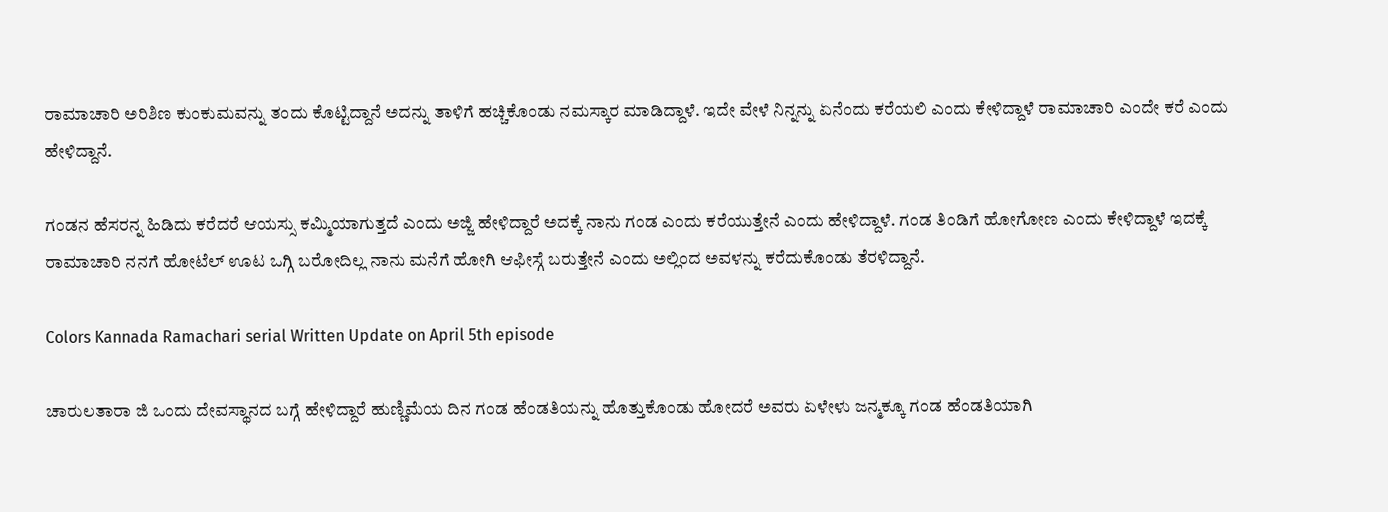ರಾಮಾಚಾರಿ ಅರಿಶಿಣ ಕುಂಕುಮವನ್ನು ತಂದು ಕೊಟ್ಟಿದ್ದಾನೆ ಅದನ್ನು ತಾಳಿಗೆ ಹಚ್ಚಿಕೊಂಡು ನಮಸ್ಕಾರ ಮಾಡಿದ್ದಾಳೆ. ಇದೇ ವೇಳೆ ನಿನ್ನನ್ನು ಏನೆಂದು ಕರೆಯಲಿ ಎಂದು ಕೇಳಿದ್ದಾಳೆ ರಾಮಾಚಾರಿ ಎಂದೇ ಕರೆ ಎಂದು ಹೇಳಿದ್ದಾನೆ.

ಗಂಡನ ಹೆಸರನ್ನ ಹಿಡಿದು ಕರೆದರೆ ಆಯಸ್ಸು ಕಮ್ಮಿಯಾಗುತ್ತದೆ ಎಂದು ಅಜ್ಜಿ ಹೇಳಿದ್ದಾರೆ ಅದಕ್ಕೆ ನಾನು ಗಂಡ ಎಂದು ಕರೆಯುತ್ತೇನೆ ಎಂದು ಹೇಳಿದ್ದಾಳೆ. ಗಂಡ ತಿಂಡಿಗೆ ಹೋಗೋಣ ಎಂದು ಕೇಳಿದ್ದಾಳೆ ಇದಕ್ಕೆ ರಾಮಾಚಾರಿ ನನಗೆ ಹೋಟೆಲ್ ಊಟ ಒಗ್ಗಿ ಬರೋದಿಲ್ಲ ನಾನು ಮನೆಗೆ ಹೋಗಿ ಆಫೀಸ್ಗೆ ಬರುತ್ತೇನೆ ಎಂದು ಅಲ್ಲಿಂದ ಅವಳನ್ನು ಕರೆದುಕೊಂಡು ತೆರಳಿದ್ದಾನೆ.

Colors Kannada Ramachari serial Written Update on April 5th episode

ಚಾರುಲತಾರಾ ಜಿ ಒಂದು ದೇವಸ್ಥಾನದ ಬಗ್ಗೆ ಹೇಳಿದ್ದಾರೆ ಹುಣ್ಣಿಮೆಯ ದಿನ ಗಂಡ ಹೆಂಡತಿಯನ್ನು ಹೊತ್ತುಕೊಂಡು ಹೋದರೆ ಅವರು ಏಳೇಳು ಜನ್ಮಕ್ಕೂ ಗಂಡ ಹೆಂಡತಿಯಾಗಿ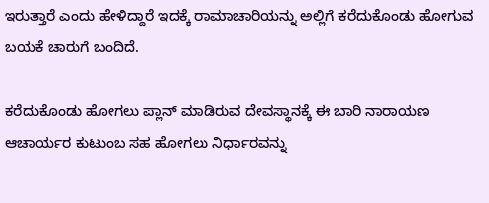ಇರುತ್ತಾರೆ ಎಂದು ಹೇಳಿದ್ದಾರೆ ಇದಕ್ಕೆ ರಾಮಾಚಾರಿಯನ್ನು ಅಲ್ಲಿಗೆ ಕರೆದುಕೊಂಡು ಹೋಗುವ ಬಯಕೆ ಚಾರುಗೆ ಬಂದಿದೆ.

ಕರೆದುಕೊಂಡು ಹೋಗಲು ಪ್ಲಾನ್ ಮಾಡಿರುವ ದೇವಸ್ಥಾನಕ್ಕೆ ಈ ಬಾರಿ ನಾರಾಯಣ ಆಚಾರ್ಯರ ಕುಟುಂಬ ಸಹ ಹೋಗಲು ನಿರ್ಧಾರವನ್ನು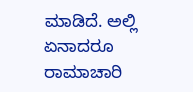ಮಾಡಿದೆ. ಅಲ್ಲಿ ಏನಾದರೂ ರಾಮಾಚಾರಿ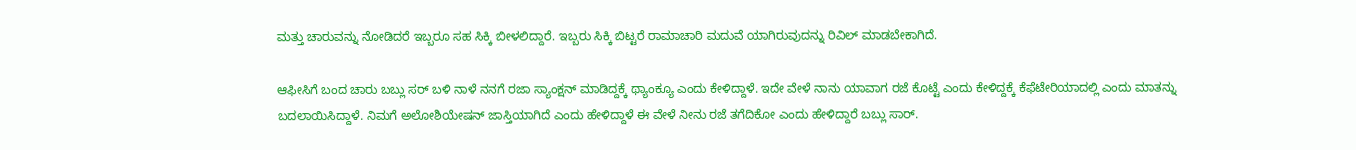ಮತ್ತು ಚಾರುವನ್ನು ನೋಡಿದರೆ ಇಬ್ಬರೂ ಸಹ ಸಿಕ್ಕಿ ಬೀಳಲಿದ್ದಾರೆ. ಇಬ್ಬರು ಸಿಕ್ಕಿ ಬಿಟ್ಟರೆ ರಾಮಾಚಾರಿ ಮದುವೆ ಯಾಗಿರುವುದನ್ನು ರಿವಿಲ್ ಮಾಡಬೇಕಾಗಿದೆ.

ಆಫೀಸಿಗೆ ಬಂದ ಚಾರು ಬಬ್ಲು ಸರ್ ಬಳಿ ನಾಳೆ ನನಗೆ ರಜಾ ಸ್ಯಾಂಕ್ಷನ್ ಮಾಡಿದ್ದಕ್ಕೆ ಥ್ಯಾಂಕ್ಯೂ ಎಂದು ಕೇಳಿದ್ದಾಳೆ. ಇದೇ ವೇಳೆ ನಾನು ಯಾವಾಗ ರಜೆ ಕೊಟ್ಟೆ ಎಂದು ಕೇಳಿದ್ದಕ್ಕೆ ಕೆಫೆಟೇರಿಯಾದಲ್ಲಿ ಎಂದು ಮಾತನ್ನು ಬದಲಾಯಿಸಿದ್ದಾಳೆ. ನಿಮಗೆ ಅಲೋಶಿಯೇಷನ್ ಜಾಸ್ತಿಯಾಗಿದೆ ಎಂದು ಹೇಳಿದ್ದಾಳೆ ಈ ವೇಳೆ ನೀನು ರಜೆ ತಗೆದಿಕೋ ಎಂದು ಹೇಳಿದ್ದಾರೆ ಬಬ್ಲು ಸಾರ್.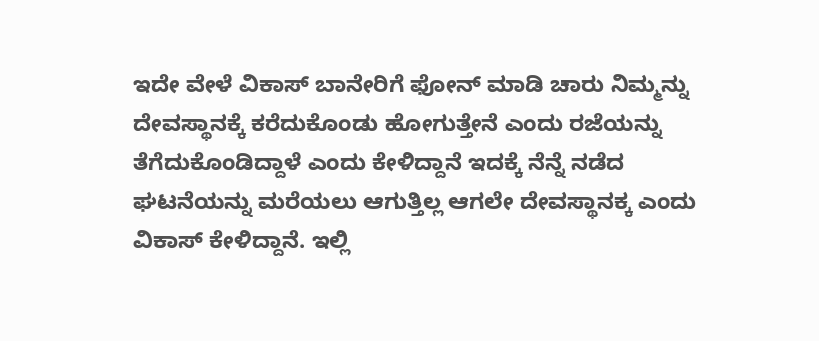ಇದೇ ವೇಳೆ ವಿಕಾಸ್ ಬಾನೇರಿಗೆ ಫೋನ್ ಮಾಡಿ ಚಾರು ನಿಮ್ಮನ್ನು ದೇವಸ್ಥಾನಕ್ಕೆ ಕರೆದುಕೊಂಡು ಹೋಗುತ್ತೇನೆ ಎಂದು ರಜೆಯನ್ನು ತೆಗೆದುಕೊಂಡಿದ್ದಾಳೆ ಎಂದು ಕೇಳಿದ್ದಾನೆ ಇದಕ್ಕೆ ನೆನ್ನೆ ನಡೆದ ಘಟನೆಯನ್ನು ಮರೆಯಲು ಆಗುತ್ತಿಲ್ಲ ಆಗಲೇ ದೇವಸ್ಥಾನಕ್ಕ ಎಂದು ವಿಕಾಸ್ ಕೇಳಿದ್ದಾನೆ. ಇಲ್ಲಿ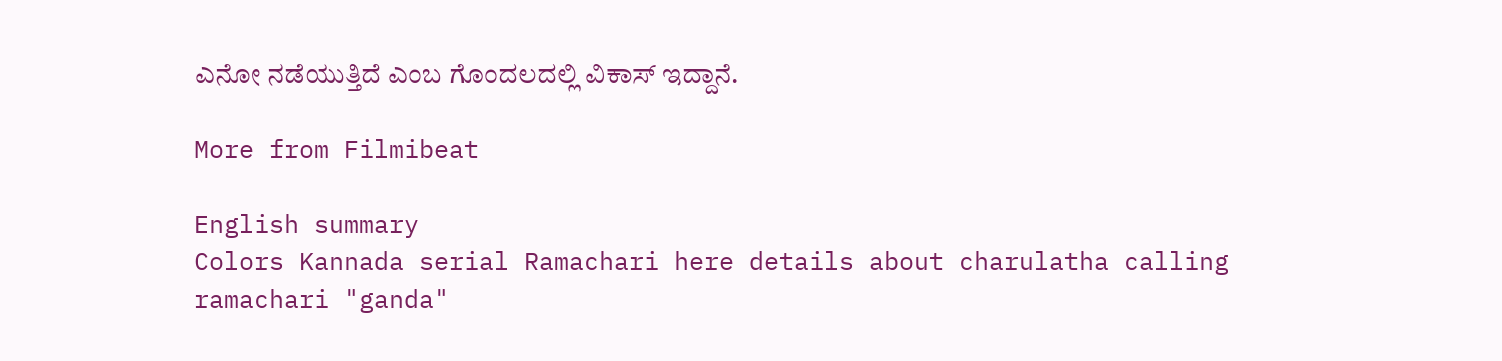ಎನೋ ನಡೆಯುತ್ತಿದೆ ಎಂಬ ಗೊಂದಲದಲ್ಲಿ ವಿಕಾಸ್ ಇದ್ದಾನೆ.

More from Filmibeat

English summary
Colors Kannada serial Ramachari here details about charulatha calling ramachari "ganda"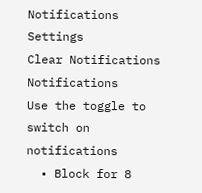Notifications
Settings
Clear Notifications
Notifications
Use the toggle to switch on notifications
  • Block for 8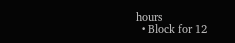hours
  • Block for 12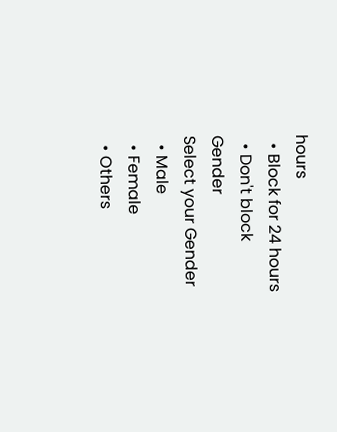hours
  • Block for 24 hours
  • Don't block
Gender
Select your Gender
  • Male
  • Female
  • Others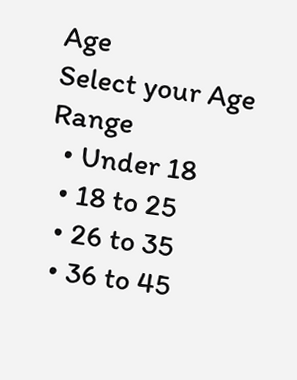Age
Select your Age Range
  • Under 18
  • 18 to 25
  • 26 to 35
  • 36 to 45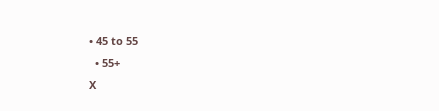• 45 to 55
  • 55+
X